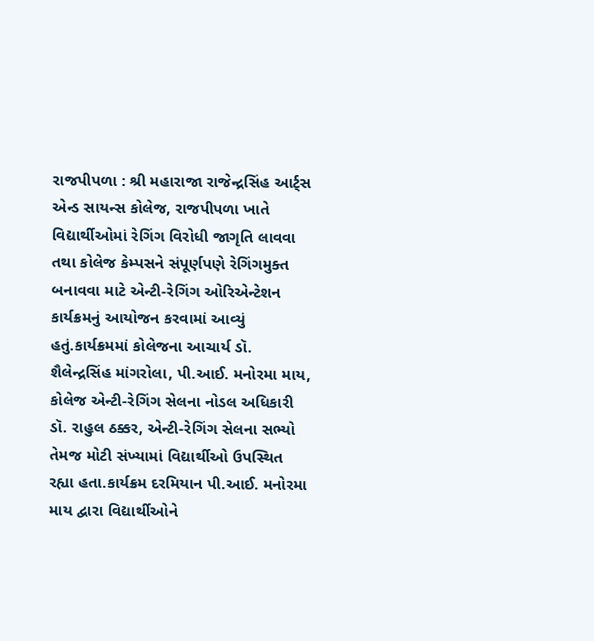રાજપીપળા : શ્રી મહારાજા રાજેન્દ્રસિંહ આર્ટ્સ એન્ડ સાયન્સ કોલેજ, રાજપીપળા ખાતે વિદ્યાર્થીઓમાં રેગિંગ વિરોધી જાગૃતિ લાવવા તથા કોલેજ કેમ્પસને સંપૂર્ણપણે રેગિંગમુક્ત બનાવવા માટે એન્ટી-રેગિંગ ઓરિએન્ટેશન કાર્યક્રમનું આયોજન કરવામાં આવ્યું હતું.કાર્યક્રમમાં કોલેજના આચાર્ય ડૉ. શૈલેન્દ્રસિંહ માંગરોલા, પી.આઈ. મનોરમા માય, કોલેજ એન્ટી-રેગિંગ સેલના નોડલ અધિકારી ડૉ. રાહુલ ઠક્કર, એન્ટી-રેગિંગ સેલના સભ્યો તેમજ મોટી સંખ્યામાં વિદ્યાર્થીઓ ઉપસ્થિત રહ્યા હતા.કાર્યક્રમ દરમિયાન પી.આઈ. મનોરમા માય દ્વારા વિદ્યાર્થીઓને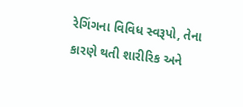રેગિંગના વિવિધ સ્વરૂપો, તેના કારણે થતી શારીરિક અને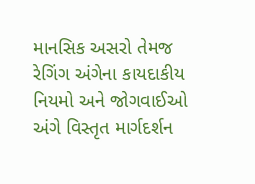માનસિક અસરો તેમજ રેગિંગ અંગેના કાયદાકીય નિયમો અને જોગવાઈઓ અંગે વિસ્તૃત માર્ગદર્શન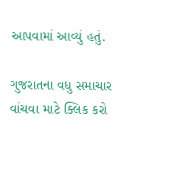આપવામાં આવ્યું હતું.

ગુજરાતના વધુ સમાચાર વાંચવા માટે ક્લિક કરો